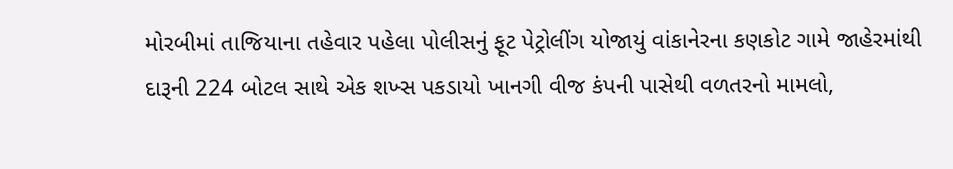મોરબીમાં તાજિયાના તહેવાર પહેલા પોલીસનું ફૂટ પેટ્રોલીંગ યોજાયું વાંકાનેરના કણકોટ ગામે જાહેરમાંથી દારૂની 224 બોટલ સાથે એક શખ્સ પકડાયો ખાનગી વીજ કંપની પાસેથી વળતરનો મામલો,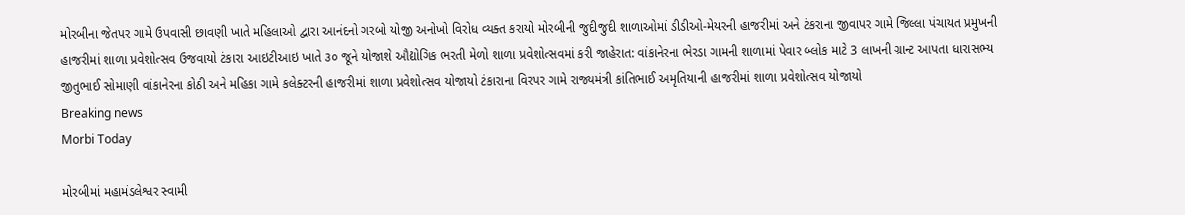મોરબીના જેતપર ગામે ઉપવાસી છાવણી ખાતે મહિલાઓ દ્વારા આનંદનો ગરબો યોજી અનોખો વિરોધ વ્યક્ત કરાયો મોરબીની જુદીજુદી શાળાઓમાં ડીડીઓ-મેયરની હાજરીમાં અને ટંકરાના જીવાપર ગામે જિલ્લા પંચાયત પ્રમુખની હાજરીમાં શાળા પ્રવેશોત્સવ ઉજવાયો ટંકારા આઇટીઆઇ ખાતે ૩૦ જૂને યોજાશે ઔદ્યોગિક ભરતી મેળો શાળા પ્રવેશોત્સવમાં કરી જાહેરાત: વાંકાનેરના ભેરડા ગામની શાળામાં પેવાર બ્લોક માટે 3 લાખની ગ્રાન્ટ આપતા ધારાસભ્ય જીતુભાઈ સોમાણી વાંકાનેરના કોઠી અને મહિકા ગામે કલેક્ટરની હાજરીમાં શાળા પ્રવેશોત્સવ યોજાયો ટંકારાના વિરપર ગામે રાજ્યમંત્રી કાંતિભાઈ અમૃતિયાની હાજરીમાં શાળા પ્રવેશોત્સવ યોજાયો
Breaking news
Morbi Today

મોરબીમાં મહામંડલેશ્વર સ્વામી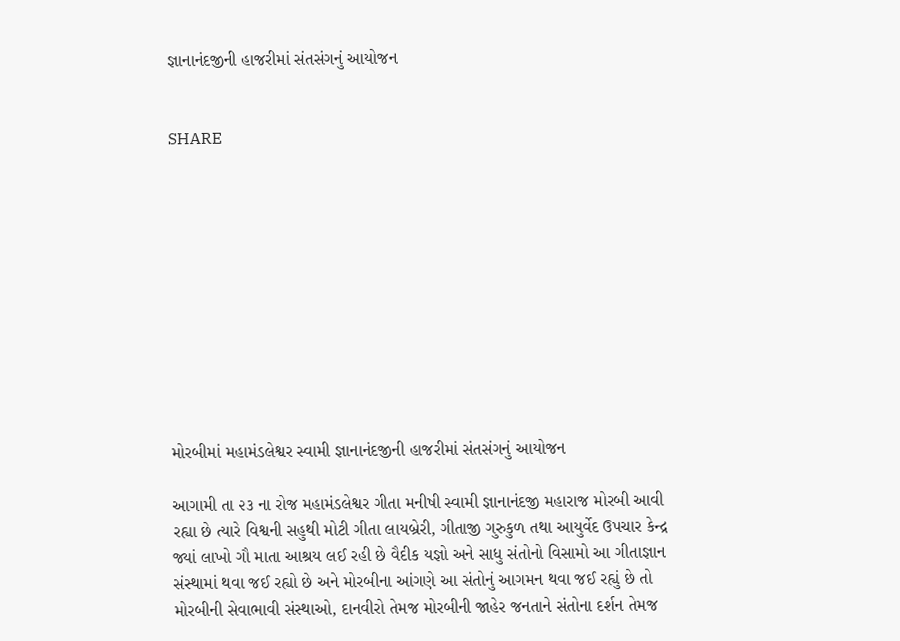જ્ઞાનાનંદજીની હાજરીમાં સંતસંગનું આયોજન


SHARE











મોરબીમાં મહામંડલેશ્વર સ્વામી જ્ઞાનાનંદજીની હાજરીમાં સંતસંગનું આયોજન

આગામી તા ૨૩ ના રોજ મહામંડલેશ્વર ગીતા મનીષી સ્વામી જ્ઞાનાનંદજી મહારાજ મોરબી આવી રહ્યા છે ત્યારે વિશ્વની સહુથી મોટી ગીતા લાયબ્રેરી, ગીતાજી ગુરુકુળ તથા આયુર્વેદ ઉપચાર કેન્દ્ર જ્યાં લાખો ગૌ માતા આશ્રય લઈ રહી છે વૈદીક યજ્ઞો અને સાધુ સંતોનો વિસામો આ ગીતાજ્ઞાન સંસ્થામાં થવા જઈ રહ્યો છે અને મોરબીના આંગણે આ સંતોનું આગમન થવા જઈ રહ્યું છે તો મોરબીની સેવાભાવી સંસ્થાઓ, દાનવીરો તેમજ મોરબીની જાહેર જનતાને સંતોના દર્શન તેમજ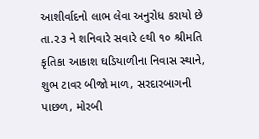આશીર્વાદનો લાભ લેવા અનુરોધ કરાયો છે તા.૨૩ ને શનિવારે સવારે ૯થી ૧૦ શ્રીમતિ કૃતિકા આકાશ ઘડિયાળીના નિવાસ સ્થાને, શુભ ટાવર બીજો માળ, સરદારબાગની પાછળ, મોરબી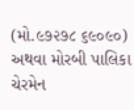(મો.૯૭૨૭૮ ૬૯૦૯૦) અથવા મોરબી પાલિકા ચેરમેન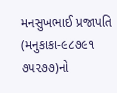મનસુખભાઈ પ્રજાપતિ (મનુકાકા-૯૮૭૯૧ ૭૫૨૭૭)નો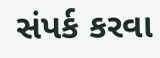સંપર્ક કરવા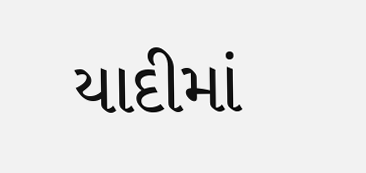યાદીમાં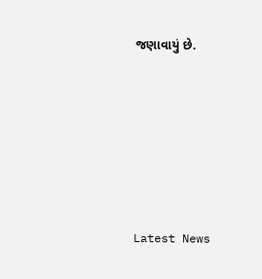જણાવાયું છે.






Latest News